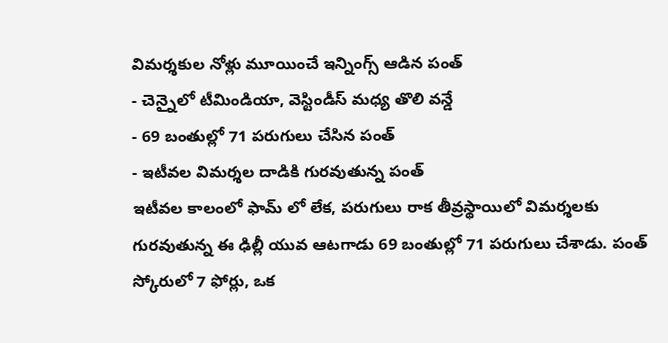విమర్శకుల నోళ్లు మూయించే ఇన్నింగ్స్ ఆడిన పంత్
- చెన్నైలో టీమిండియా, వెస్టిండీస్ మధ్య తొలి వన్డే
- 69 బంతుల్లో 71 పరుగులు చేసిన పంత్
- ఇటీవల విమర్శల దాడికి గురవుతున్న పంత్
ఇటీవల కాలంలో ఫామ్ లో లేక, పరుగులు రాక తీవ్రస్థాయిలో విమర్శలకు గురవుతున్న ఈ ఢిల్లీ యువ ఆటగాడు 69 బంతుల్లో 71 పరుగులు చేశాడు. పంత్ స్కోరులో 7 ఫోర్లు, ఒక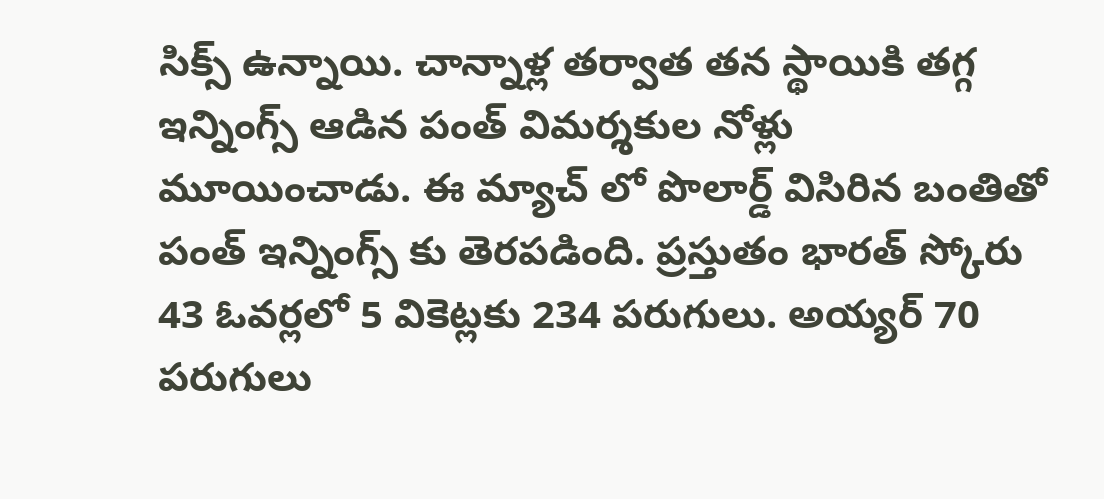సిక్స్ ఉన్నాయి. చాన్నాళ్ల తర్వాత తన స్థాయికి తగ్గ ఇన్నింగ్స్ ఆడిన పంత్ విమర్శకుల నోళ్లు మూయించాడు. ఈ మ్యాచ్ లో పొలార్డ్ విసిరిన బంతితో పంత్ ఇన్నింగ్స్ కు తెరపడింది. ప్రస్తుతం భారత్ స్కోరు 43 ఓవర్లలో 5 వికెట్లకు 234 పరుగులు. అయ్యర్ 70 పరుగులు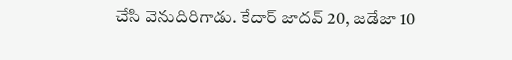చేసి వెనుదిరిగాడు. కేదార్ జాదవ్ 20, జడేజా 10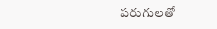పరుగులతో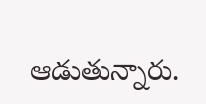ఆడుతున్నారు.